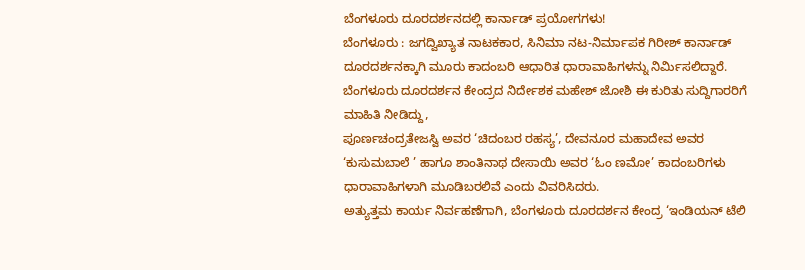ಬೆಂಗಳೂರು ದೂರದರ್ಶನದಲ್ಲಿ ಕಾರ್ನಾಡ್ ಪ್ರಯೋಗಗಳು!
ಬೆಂಗಳೂರು : ಜಗದ್ವಿಖ್ಯಾತ ನಾಟಕಕಾರ, ಸಿನಿಮಾ ನಟ-ನಿರ್ಮಾಪಕ ಗಿರೀಶ್ ಕಾರ್ನಾಡ್ ದೂರದರ್ಶನಕ್ಕಾಗಿ ಮೂರು ಕಾದಂಬರಿ ಆಧಾರಿತ ಧಾರಾವಾಹಿಗಳನ್ನು ನಿರ್ಮಿಸಲಿದ್ದಾರೆ.
ಬೆಂಗಳೂರು ದೂರದರ್ಶನ ಕೇಂದ್ರದ ನಿರ್ದೇಶಕ ಮಹೇಶ್ ಜೋಶಿ ಈ ಕುರಿತು ಸುದ್ದಿಗಾರರಿಗೆ ಮಾಹಿತಿ ನೀಡಿದ್ದು,
ಪೂರ್ಣಚಂದ್ರತೇಜಸ್ವಿ ಅವರ ‘ಚಿದಂಬರ ರಹಸ್ಯ’, ದೇವನೂರ ಮಹಾದೇವ ಅವರ ‘ಕುಸುಮಬಾಲೆ ’ ಹಾಗೂ ಶಾಂತಿನಾಥ ದೇಸಾಯಿ ಅವರ ‘ಓಂ ಣಮೋ’ ಕಾದಂಬರಿಗಳು ಧಾರಾವಾಹಿಗಳಾಗಿ ಮೂಡಿಬರಲಿವೆ ಎಂದು ವಿವರಿಸಿದರು.
ಅತ್ಯುತ್ತಮ ಕಾರ್ಯ ನಿರ್ವಹಣೆಗಾಗಿ, ಬೆಂಗಳೂರು ದೂರದರ್ಶನ ಕೇಂದ್ರ ‘ಇಂಡಿಯನ್ ಟೆಲಿ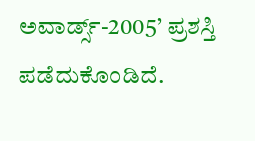ಅವಾರ್ಡ್ಸ್-2005’ ಪ್ರಶಸ್ತಿ ಪಡೆದುಕೊಂಡಿದೆ.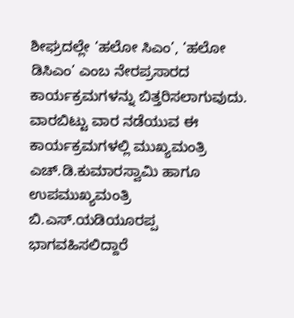ಶೀಘ್ರದಲ್ಲೇ ‘ಹಲೋ ಸಿಎಂ’, ‘ಹಲೋ ಡಿಸಿಎಂ’ ಎಂಬ ನೇರಪ್ರಸಾರದ ಕಾರ್ಯಕ್ರಮಗಳನ್ನು ಬಿತ್ತರಿಸಲಾಗುವುದು. ವಾರಬಿಟ್ಟು ವಾರ ನಡೆಯುವ ಈ ಕಾರ್ಯಕ್ರಮಗಳಲ್ಲಿ ಮುಖ್ಯಮಂತ್ರಿ ಎಚ್.ಡಿ.ಕುಮಾರಸ್ವಾಮಿ ಹಾಗೂ ಉಪಮುಖ್ಯಮಂತ್ರಿ ಬಿ.ಎಸ್.ಯಡಿಯೂರಪ್ಪ ಭಾಗವಹಿಸಲಿದ್ದಾರೆ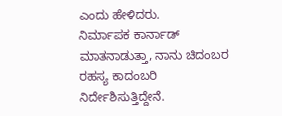ಎಂದು ಹೇಳಿದರು.
ನಿರ್ಮಾಪಕ ಕಾರ್ನಾಡ್ ಮಾತನಾಡುತ್ತಾ, ನಾನು ಚಿದಂಬರ ರಹಸ್ಯ ಕಾದಂಬರಿ ನಿರ್ದೇಶಿಸುತ್ತಿದ್ದೇನೆ.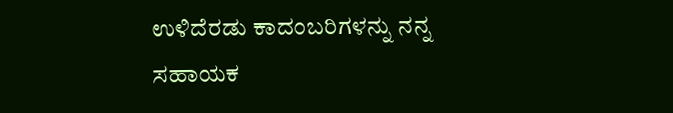ಉಳಿದೆರಡು ಕಾದಂಬರಿಗಳನ್ನು ನನ್ನ ಸಹಾಯಕ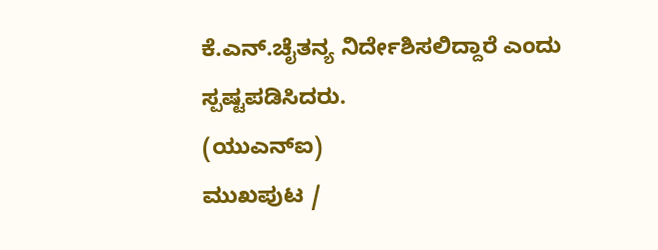ಕೆ.ಎನ್.ಚೈತನ್ಯ ನಿರ್ದೇಶಿಸಲಿದ್ದಾರೆ ಎಂದು ಸ್ಪಷ್ಟಪಡಿಸಿದರು.
(ಯುಎನ್ಐ)
ಮುಖಪುಟ /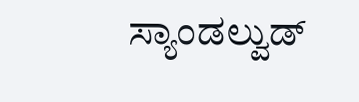ಸ್ಯಾಂಡಲ್ವುಡ್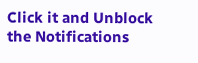Click it and Unblock the Notifications